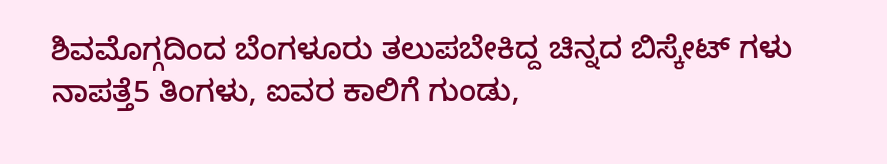ಶಿವಮೊಗ್ಗದಿಂದ ಬೆಂಗಳೂರು ತಲುಪಬೇಕಿದ್ದ ಚಿನ್ನದ ಬಿಸ್ಕೇಟ್ ಗಳು ನಾಪತ್ತೆ5 ತಿಂಗಳು, ಐವರ ಕಾಲಿಗೆ ಗುಂಡು,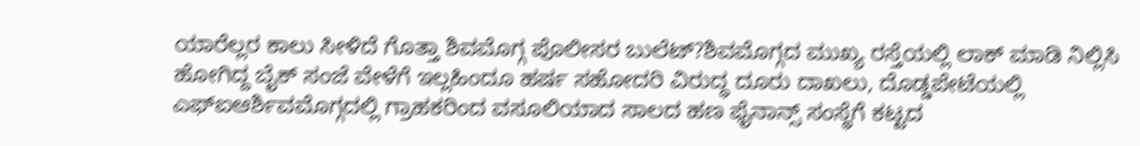ಯಾರೆಲ್ಲರ ಕಾಲು ಸೀಳಿದೆ ಗೊತ್ತಾ ಶಿವಮೊಗ್ಗ ಪೊಲೀಸರ ಬುಲೆಟ್?ಶಿವಮೊಗ್ಗದ ಮುಖ್ಯ ರಸ್ತೆಯಲ್ಲಿ ಲಾಕ್ ಮಾಡಿ ನಿಲ್ಲಿಸಿ ಹೋಗಿದ್ದ ಬೈಕ್ ಸಂಜೆ ವೇಳೆಗೆ ಇಲ್ಲಹಿಂದೂ ಹರ್ಷ ಸಹೋದರಿ ವಿರುದ್ಧ ದೂರು ದಾಖಲು, ದೊಡ್ಡಪೇಟೆಯಲ್ಲಿ ಎಫ್ಐಆರ್ಶಿವಮೊಗ್ಗದಲ್ಲಿ ಗ್ರಾಹಕರಿಂದ ವಸೂಲಿಯಾದ ಸಾಲದ ಹಣ ಫೈನಾನ್ಸ್ ಸಂಸ್ಥೆಗೆ ಕಟ್ಟದ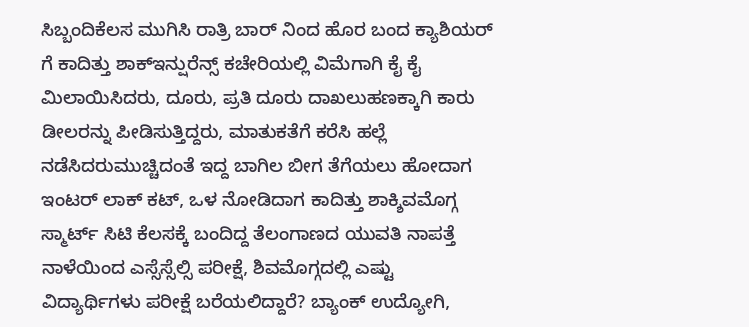ಸಿಬ್ಬಂದಿಕೆಲಸ ಮುಗಿಸಿ ರಾತ್ರಿ ಬಾರ್ ನಿಂದ ಹೊರ ಬಂದ ಕ್ಯಾಶಿಯರ್ ಗೆ ಕಾದಿತ್ತು ಶಾಕ್ಇನ್ಷುರೆನ್ಸ್ ಕಚೇರಿಯಲ್ಲಿ ವಿಮೆಗಾಗಿ ಕೈ ಕೈ ಮಿಲಾಯಿಸಿದರು, ದೂರು, ಪ್ರತಿ ದೂರು ದಾಖಲುಹಣಕ್ಕಾಗಿ ಕಾರು ಡೀಲರನ್ನು ಪೀಡಿಸುತ್ತಿದ್ದರು, ಮಾತುಕತೆಗೆ ಕರೆಸಿ ಹಲ್ಲೆ ನಡೆಸಿದರುಮುಚ್ಚಿದಂತೆ ಇದ್ದ ಬಾಗಿಲ ಬೀಗ ತೆಗೆಯಲು ಹೋದಾಗ ಇಂಟರ್ ಲಾಕ್ ಕಟ್, ಒಳ ನೋಡಿದಾಗ ಕಾದಿತ್ತು ಶಾಕ್ಶಿವಮೊಗ್ಗ ಸ್ಮಾರ್ಟ್ ಸಿಟಿ ಕೆಲಸಕ್ಕೆ ಬಂದಿದ್ದ ತೆಲಂಗಾಣದ ಯುವತಿ ನಾಪತ್ತೆ ನಾಳೆಯಿಂದ ಎಸ್ಸೆಸ್ಸೆಲ್ಸಿ ಪರೀಕ್ಷೆ, ಶಿವಮೊಗ್ಗದಲ್ಲಿ ಎಷ್ಟು ವಿದ್ಯಾರ್ಥಿಗಳು ಪರೀಕ್ಷೆ ಬರೆಯಲಿದ್ದಾರೆ? ಬ್ಯಾಂಕ್ ಉದ್ಯೋಗಿ,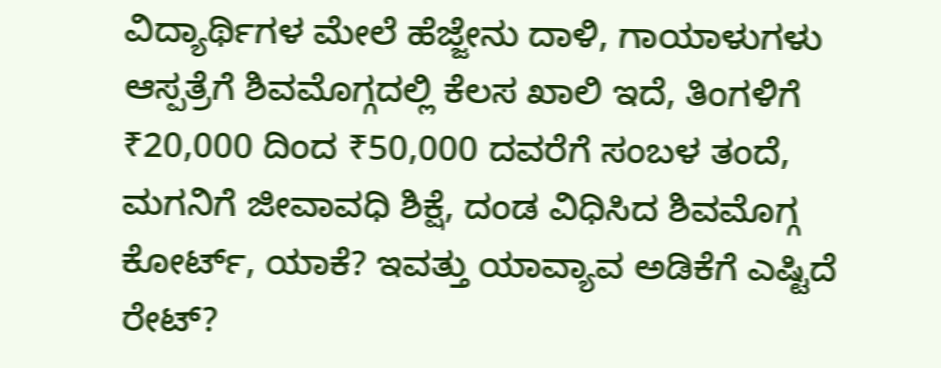ವಿದ್ಯಾರ್ಥಿಗಳ ಮೇಲೆ ಹೆಜ್ಜೇನು ದಾಳಿ, ಗಾಯಾಳುಗಳು ಆಸ್ಪತ್ರೆಗೆ ಶಿವಮೊಗ್ಗದಲ್ಲಿ ಕೆಲಸ ಖಾಲಿ ಇದೆ, ತಿಂಗಳಿಗೆ ₹20,000 ದಿಂದ ₹50,000 ದವರೆಗೆ ಸಂಬಳ ತಂದೆ, ಮಗನಿಗೆ ಜೀವಾವಧಿ ಶಿಕ್ಷೆ, ದಂಡ ವಿಧಿಸಿದ ಶಿವಮೊಗ್ಗ ಕೋರ್ಟ್, ಯಾಕೆ? ಇವತ್ತು ಯಾವ್ಯಾವ ಅಡಿಕೆಗೆ ಎಷ್ಟಿದೆ ರೇಟ್?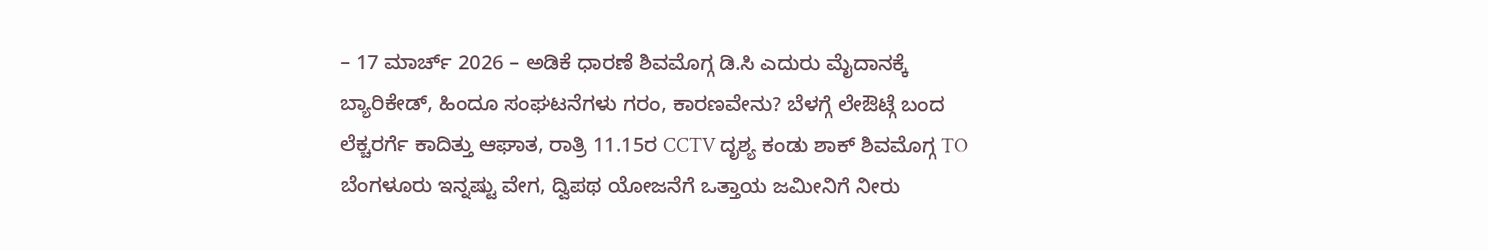– 17 ಮಾರ್ಚ್ 2026 – ಅಡಿಕೆ ಧಾರಣೆ ಶಿವಮೊಗ್ಗ ಡಿ.ಸಿ ಎದುರು ಮೈದಾನಕ್ಕೆ ಬ್ಯಾರಿಕೇಡ್, ಹಿಂದೂ ಸಂಘಟನೆಗಳು ಗರಂ, ಕಾರಣವೇನು? ಬೆಳಗ್ಗೆ ಲೇಔಟ್ಗೆ ಬಂದ ಲೆಕ್ಚರರ್ಗೆ ಕಾದಿತ್ತು ಆಘಾತ, ರಾತ್ರಿ 11.15ರ CCTV ದೃಶ್ಯ ಕಂಡು ಶಾಕ್ ಶಿವಮೊಗ್ಗ TO ಬೆಂಗಳೂರು ಇನ್ನಷ್ಟು ವೇಗ, ದ್ವಿಪಥ ಯೋಜನೆಗೆ ಒತ್ತಾಯ ಜಮೀನಿಗೆ ನೀರು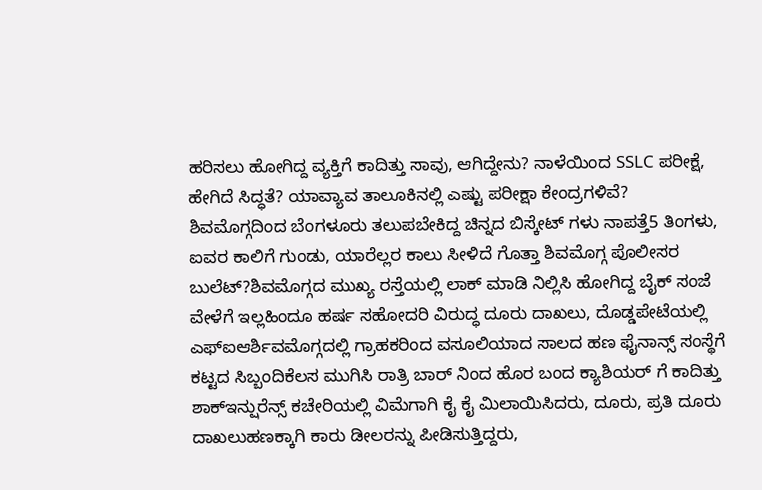ಹರಿಸಲು ಹೋಗಿದ್ದ ವ್ಯಕ್ತಿಗೆ ಕಾದಿತ್ತು ಸಾವು, ಆಗಿದ್ದೇನು? ನಾಳೆಯಿಂದ SSLC ಪರೀಕ್ಷೆ, ಹೇಗಿದೆ ಸಿದ್ಧತೆ? ಯಾವ್ಯಾವ ತಾಲೂಕಿನಲ್ಲಿ ಎಷ್ಟು ಪರೀಕ್ಷಾ ಕೇಂದ್ರಗಳಿವೆ?
ಶಿವಮೊಗ್ಗದಿಂದ ಬೆಂಗಳೂರು ತಲುಪಬೇಕಿದ್ದ ಚಿನ್ನದ ಬಿಸ್ಕೇಟ್ ಗಳು ನಾಪತ್ತೆ5 ತಿಂಗಳು, ಐವರ ಕಾಲಿಗೆ ಗುಂಡು, ಯಾರೆಲ್ಲರ ಕಾಲು ಸೀಳಿದೆ ಗೊತ್ತಾ ಶಿವಮೊಗ್ಗ ಪೊಲೀಸರ ಬುಲೆಟ್?ಶಿವಮೊಗ್ಗದ ಮುಖ್ಯ ರಸ್ತೆಯಲ್ಲಿ ಲಾಕ್ ಮಾಡಿ ನಿಲ್ಲಿಸಿ ಹೋಗಿದ್ದ ಬೈಕ್ ಸಂಜೆ ವೇಳೆಗೆ ಇಲ್ಲಹಿಂದೂ ಹರ್ಷ ಸಹೋದರಿ ವಿರುದ್ಧ ದೂರು ದಾಖಲು, ದೊಡ್ಡಪೇಟೆಯಲ್ಲಿ ಎಫ್ಐಆರ್ಶಿವಮೊಗ್ಗದಲ್ಲಿ ಗ್ರಾಹಕರಿಂದ ವಸೂಲಿಯಾದ ಸಾಲದ ಹಣ ಫೈನಾನ್ಸ್ ಸಂಸ್ಥೆಗೆ ಕಟ್ಟದ ಸಿಬ್ಬಂದಿಕೆಲಸ ಮುಗಿಸಿ ರಾತ್ರಿ ಬಾರ್ ನಿಂದ ಹೊರ ಬಂದ ಕ್ಯಾಶಿಯರ್ ಗೆ ಕಾದಿತ್ತು ಶಾಕ್ಇನ್ಷುರೆನ್ಸ್ ಕಚೇರಿಯಲ್ಲಿ ವಿಮೆಗಾಗಿ ಕೈ ಕೈ ಮಿಲಾಯಿಸಿದರು, ದೂರು, ಪ್ರತಿ ದೂರು ದಾಖಲುಹಣಕ್ಕಾಗಿ ಕಾರು ಡೀಲರನ್ನು ಪೀಡಿಸುತ್ತಿದ್ದರು,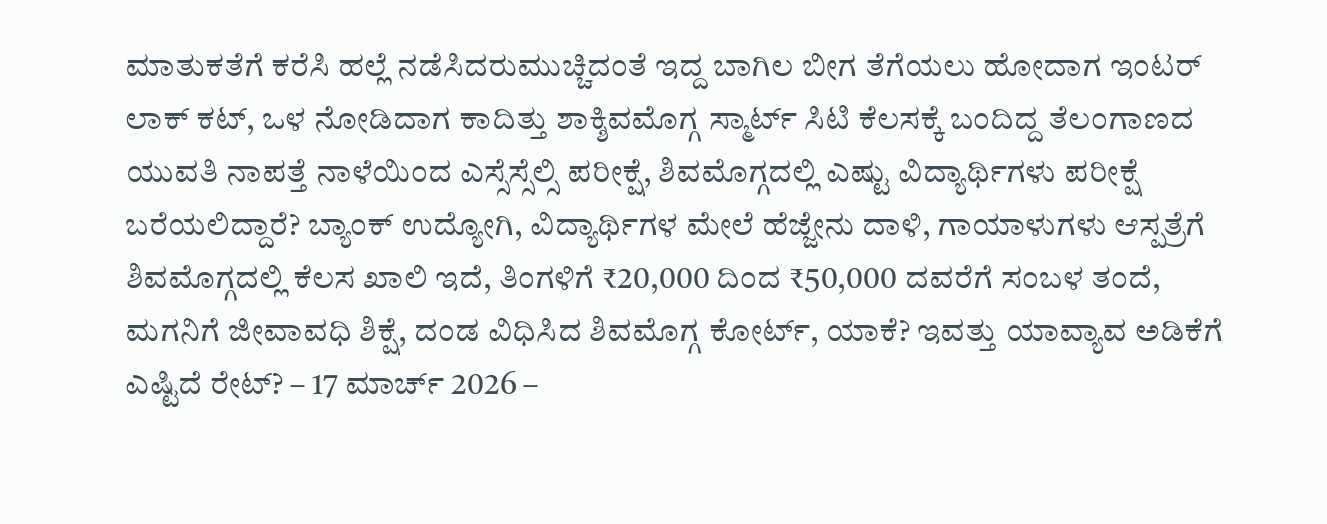ಮಾತುಕತೆಗೆ ಕರೆಸಿ ಹಲ್ಲೆ ನಡೆಸಿದರುಮುಚ್ಚಿದಂತೆ ಇದ್ದ ಬಾಗಿಲ ಬೀಗ ತೆಗೆಯಲು ಹೋದಾಗ ಇಂಟರ್ ಲಾಕ್ ಕಟ್, ಒಳ ನೋಡಿದಾಗ ಕಾದಿತ್ತು ಶಾಕ್ಶಿವಮೊಗ್ಗ ಸ್ಮಾರ್ಟ್ ಸಿಟಿ ಕೆಲಸಕ್ಕೆ ಬಂದಿದ್ದ ತೆಲಂಗಾಣದ ಯುವತಿ ನಾಪತ್ತೆ ನಾಳೆಯಿಂದ ಎಸ್ಸೆಸ್ಸೆಲ್ಸಿ ಪರೀಕ್ಷೆ, ಶಿವಮೊಗ್ಗದಲ್ಲಿ ಎಷ್ಟು ವಿದ್ಯಾರ್ಥಿಗಳು ಪರೀಕ್ಷೆ ಬರೆಯಲಿದ್ದಾರೆ? ಬ್ಯಾಂಕ್ ಉದ್ಯೋಗಿ, ವಿದ್ಯಾರ್ಥಿಗಳ ಮೇಲೆ ಹೆಜ್ಜೇನು ದಾಳಿ, ಗಾಯಾಳುಗಳು ಆಸ್ಪತ್ರೆಗೆ ಶಿವಮೊಗ್ಗದಲ್ಲಿ ಕೆಲಸ ಖಾಲಿ ಇದೆ, ತಿಂಗಳಿಗೆ ₹20,000 ದಿಂದ ₹50,000 ದವರೆಗೆ ಸಂಬಳ ತಂದೆ, ಮಗನಿಗೆ ಜೀವಾವಧಿ ಶಿಕ್ಷೆ, ದಂಡ ವಿಧಿಸಿದ ಶಿವಮೊಗ್ಗ ಕೋರ್ಟ್, ಯಾಕೆ? ಇವತ್ತು ಯಾವ್ಯಾವ ಅಡಿಕೆಗೆ ಎಷ್ಟಿದೆ ರೇಟ್? – 17 ಮಾರ್ಚ್ 2026 –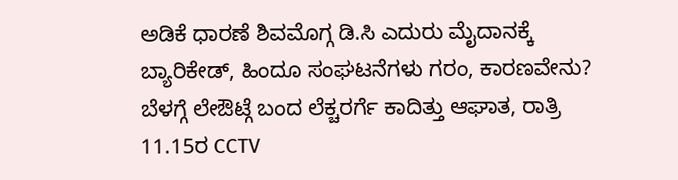ಅಡಿಕೆ ಧಾರಣೆ ಶಿವಮೊಗ್ಗ ಡಿ.ಸಿ ಎದುರು ಮೈದಾನಕ್ಕೆ ಬ್ಯಾರಿಕೇಡ್, ಹಿಂದೂ ಸಂಘಟನೆಗಳು ಗರಂ, ಕಾರಣವೇನು? ಬೆಳಗ್ಗೆ ಲೇಔಟ್ಗೆ ಬಂದ ಲೆಕ್ಚರರ್ಗೆ ಕಾದಿತ್ತು ಆಘಾತ, ರಾತ್ರಿ 11.15ರ CCTV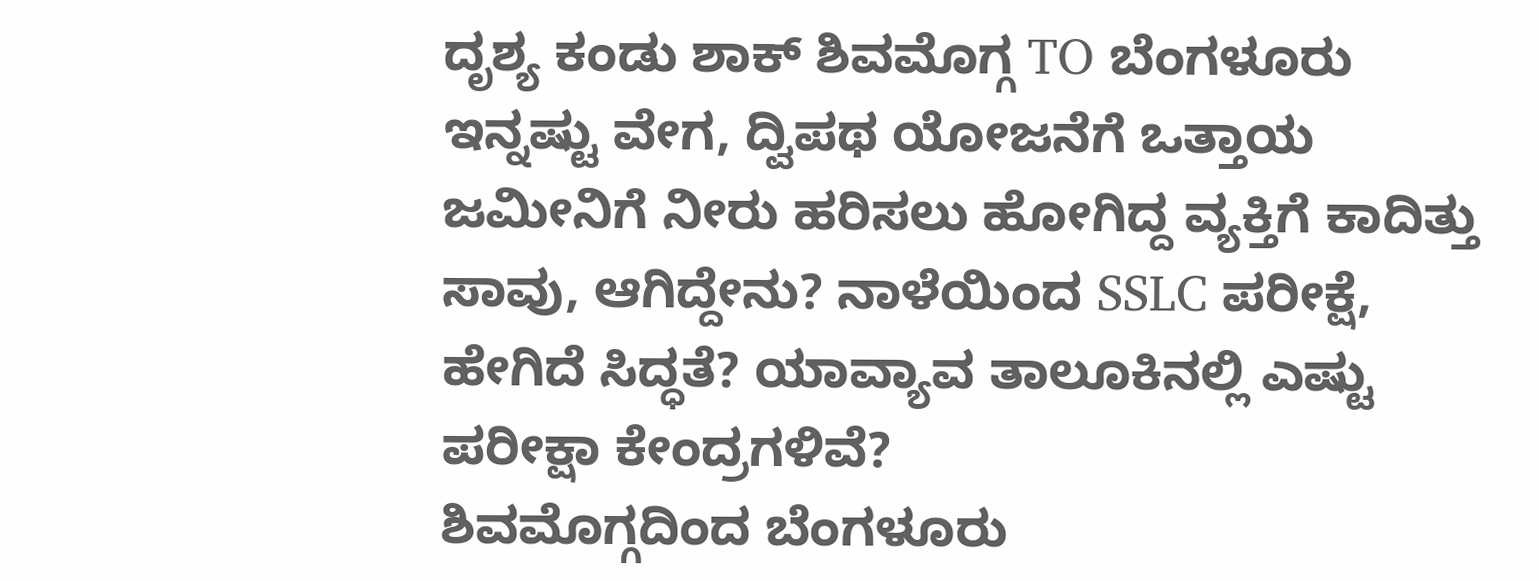ದೃಶ್ಯ ಕಂಡು ಶಾಕ್ ಶಿವಮೊಗ್ಗ TO ಬೆಂಗಳೂರು ಇನ್ನಷ್ಟು ವೇಗ, ದ್ವಿಪಥ ಯೋಜನೆಗೆ ಒತ್ತಾಯ ಜಮೀನಿಗೆ ನೀರು ಹರಿಸಲು ಹೋಗಿದ್ದ ವ್ಯಕ್ತಿಗೆ ಕಾದಿತ್ತು ಸಾವು, ಆಗಿದ್ದೇನು? ನಾಳೆಯಿಂದ SSLC ಪರೀಕ್ಷೆ, ಹೇಗಿದೆ ಸಿದ್ಧತೆ? ಯಾವ್ಯಾವ ತಾಲೂಕಿನಲ್ಲಿ ಎಷ್ಟು ಪರೀಕ್ಷಾ ಕೇಂದ್ರಗಳಿವೆ?
ಶಿವಮೊಗ್ಗದಿಂದ ಬೆಂಗಳೂರು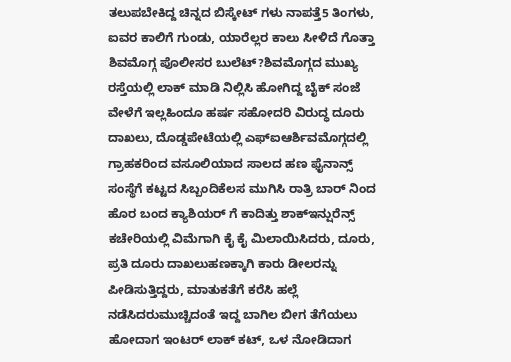ತಲುಪಬೇಕಿದ್ದ ಚಿನ್ನದ ಬಿಸ್ಕೇಟ್ ಗಳು ನಾಪತ್ತೆ5 ತಿಂಗಳು, ಐವರ ಕಾಲಿಗೆ ಗುಂಡು, ಯಾರೆಲ್ಲರ ಕಾಲು ಸೀಳಿದೆ ಗೊತ್ತಾ ಶಿವಮೊಗ್ಗ ಪೊಲೀಸರ ಬುಲೆಟ್?ಶಿವಮೊಗ್ಗದ ಮುಖ್ಯ ರಸ್ತೆಯಲ್ಲಿ ಲಾಕ್ ಮಾಡಿ ನಿಲ್ಲಿಸಿ ಹೋಗಿದ್ದ ಬೈಕ್ ಸಂಜೆ ವೇಳೆಗೆ ಇಲ್ಲಹಿಂದೂ ಹರ್ಷ ಸಹೋದರಿ ವಿರುದ್ಧ ದೂರು ದಾಖಲು, ದೊಡ್ಡಪೇಟೆಯಲ್ಲಿ ಎಫ್ಐಆರ್ಶಿವಮೊಗ್ಗದಲ್ಲಿ ಗ್ರಾಹಕರಿಂದ ವಸೂಲಿಯಾದ ಸಾಲದ ಹಣ ಫೈನಾನ್ಸ್ ಸಂಸ್ಥೆಗೆ ಕಟ್ಟದ ಸಿಬ್ಬಂದಿಕೆಲಸ ಮುಗಿಸಿ ರಾತ್ರಿ ಬಾರ್ ನಿಂದ ಹೊರ ಬಂದ ಕ್ಯಾಶಿಯರ್ ಗೆ ಕಾದಿತ್ತು ಶಾಕ್ಇನ್ಷುರೆನ್ಸ್ ಕಚೇರಿಯಲ್ಲಿ ವಿಮೆಗಾಗಿ ಕೈ ಕೈ ಮಿಲಾಯಿಸಿದರು, ದೂರು, ಪ್ರತಿ ದೂರು ದಾಖಲುಹಣಕ್ಕಾಗಿ ಕಾರು ಡೀಲರನ್ನು ಪೀಡಿಸುತ್ತಿದ್ದರು, ಮಾತುಕತೆಗೆ ಕರೆಸಿ ಹಲ್ಲೆ ನಡೆಸಿದರುಮುಚ್ಚಿದಂತೆ ಇದ್ದ ಬಾಗಿಲ ಬೀಗ ತೆಗೆಯಲು ಹೋದಾಗ ಇಂಟರ್ ಲಾಕ್ ಕಟ್, ಒಳ ನೋಡಿದಾಗ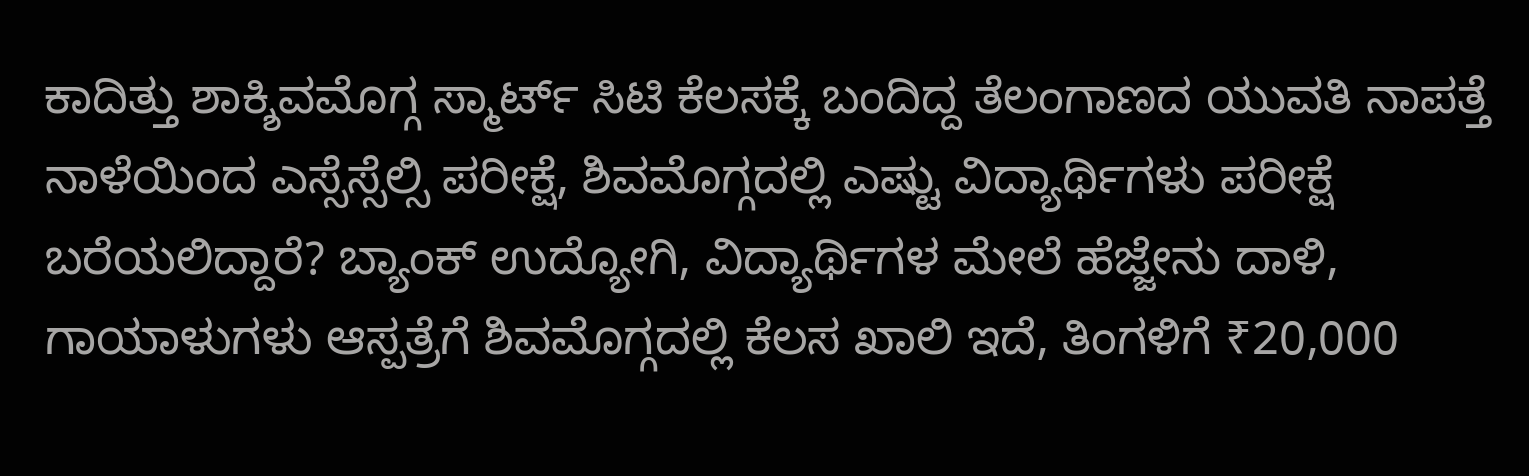ಕಾದಿತ್ತು ಶಾಕ್ಶಿವಮೊಗ್ಗ ಸ್ಮಾರ್ಟ್ ಸಿಟಿ ಕೆಲಸಕ್ಕೆ ಬಂದಿದ್ದ ತೆಲಂಗಾಣದ ಯುವತಿ ನಾಪತ್ತೆ ನಾಳೆಯಿಂದ ಎಸ್ಸೆಸ್ಸೆಲ್ಸಿ ಪರೀಕ್ಷೆ, ಶಿವಮೊಗ್ಗದಲ್ಲಿ ಎಷ್ಟು ವಿದ್ಯಾರ್ಥಿಗಳು ಪರೀಕ್ಷೆ ಬರೆಯಲಿದ್ದಾರೆ? ಬ್ಯಾಂಕ್ ಉದ್ಯೋಗಿ, ವಿದ್ಯಾರ್ಥಿಗಳ ಮೇಲೆ ಹೆಜ್ಜೇನು ದಾಳಿ, ಗಾಯಾಳುಗಳು ಆಸ್ಪತ್ರೆಗೆ ಶಿವಮೊಗ್ಗದಲ್ಲಿ ಕೆಲಸ ಖಾಲಿ ಇದೆ, ತಿಂಗಳಿಗೆ ₹20,000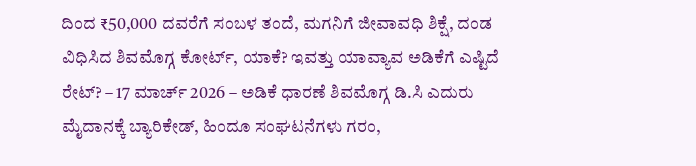ದಿಂದ ₹50,000 ದವರೆಗೆ ಸಂಬಳ ತಂದೆ, ಮಗನಿಗೆ ಜೀವಾವಧಿ ಶಿಕ್ಷೆ, ದಂಡ ವಿಧಿಸಿದ ಶಿವಮೊಗ್ಗ ಕೋರ್ಟ್, ಯಾಕೆ? ಇವತ್ತು ಯಾವ್ಯಾವ ಅಡಿಕೆಗೆ ಎಷ್ಟಿದೆ ರೇಟ್? – 17 ಮಾರ್ಚ್ 2026 – ಅಡಿಕೆ ಧಾರಣೆ ಶಿವಮೊಗ್ಗ ಡಿ.ಸಿ ಎದುರು ಮೈದಾನಕ್ಕೆ ಬ್ಯಾರಿಕೇಡ್, ಹಿಂದೂ ಸಂಘಟನೆಗಳು ಗರಂ,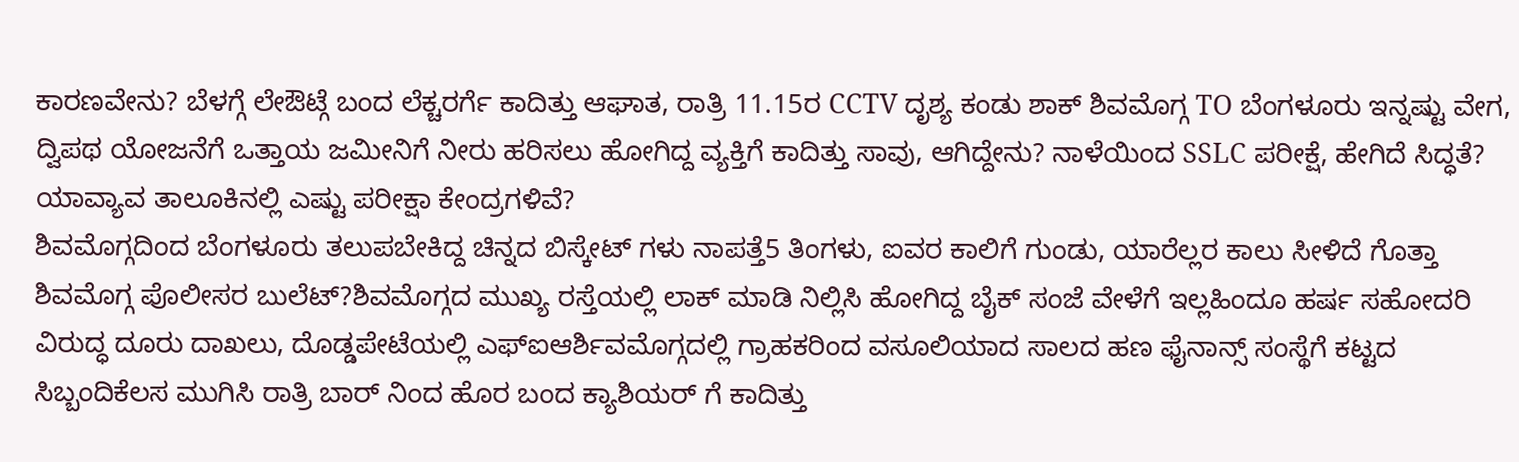ಕಾರಣವೇನು? ಬೆಳಗ್ಗೆ ಲೇಔಟ್ಗೆ ಬಂದ ಲೆಕ್ಚರರ್ಗೆ ಕಾದಿತ್ತು ಆಘಾತ, ರಾತ್ರಿ 11.15ರ CCTV ದೃಶ್ಯ ಕಂಡು ಶಾಕ್ ಶಿವಮೊಗ್ಗ TO ಬೆಂಗಳೂರು ಇನ್ನಷ್ಟು ವೇಗ, ದ್ವಿಪಥ ಯೋಜನೆಗೆ ಒತ್ತಾಯ ಜಮೀನಿಗೆ ನೀರು ಹರಿಸಲು ಹೋಗಿದ್ದ ವ್ಯಕ್ತಿಗೆ ಕಾದಿತ್ತು ಸಾವು, ಆಗಿದ್ದೇನು? ನಾಳೆಯಿಂದ SSLC ಪರೀಕ್ಷೆ, ಹೇಗಿದೆ ಸಿದ್ಧತೆ? ಯಾವ್ಯಾವ ತಾಲೂಕಿನಲ್ಲಿ ಎಷ್ಟು ಪರೀಕ್ಷಾ ಕೇಂದ್ರಗಳಿವೆ?
ಶಿವಮೊಗ್ಗದಿಂದ ಬೆಂಗಳೂರು ತಲುಪಬೇಕಿದ್ದ ಚಿನ್ನದ ಬಿಸ್ಕೇಟ್ ಗಳು ನಾಪತ್ತೆ5 ತಿಂಗಳು, ಐವರ ಕಾಲಿಗೆ ಗುಂಡು, ಯಾರೆಲ್ಲರ ಕಾಲು ಸೀಳಿದೆ ಗೊತ್ತಾ ಶಿವಮೊಗ್ಗ ಪೊಲೀಸರ ಬುಲೆಟ್?ಶಿವಮೊಗ್ಗದ ಮುಖ್ಯ ರಸ್ತೆಯಲ್ಲಿ ಲಾಕ್ ಮಾಡಿ ನಿಲ್ಲಿಸಿ ಹೋಗಿದ್ದ ಬೈಕ್ ಸಂಜೆ ವೇಳೆಗೆ ಇಲ್ಲಹಿಂದೂ ಹರ್ಷ ಸಹೋದರಿ ವಿರುದ್ಧ ದೂರು ದಾಖಲು, ದೊಡ್ಡಪೇಟೆಯಲ್ಲಿ ಎಫ್ಐಆರ್ಶಿವಮೊಗ್ಗದಲ್ಲಿ ಗ್ರಾಹಕರಿಂದ ವಸೂಲಿಯಾದ ಸಾಲದ ಹಣ ಫೈನಾನ್ಸ್ ಸಂಸ್ಥೆಗೆ ಕಟ್ಟದ ಸಿಬ್ಬಂದಿಕೆಲಸ ಮುಗಿಸಿ ರಾತ್ರಿ ಬಾರ್ ನಿಂದ ಹೊರ ಬಂದ ಕ್ಯಾಶಿಯರ್ ಗೆ ಕಾದಿತ್ತು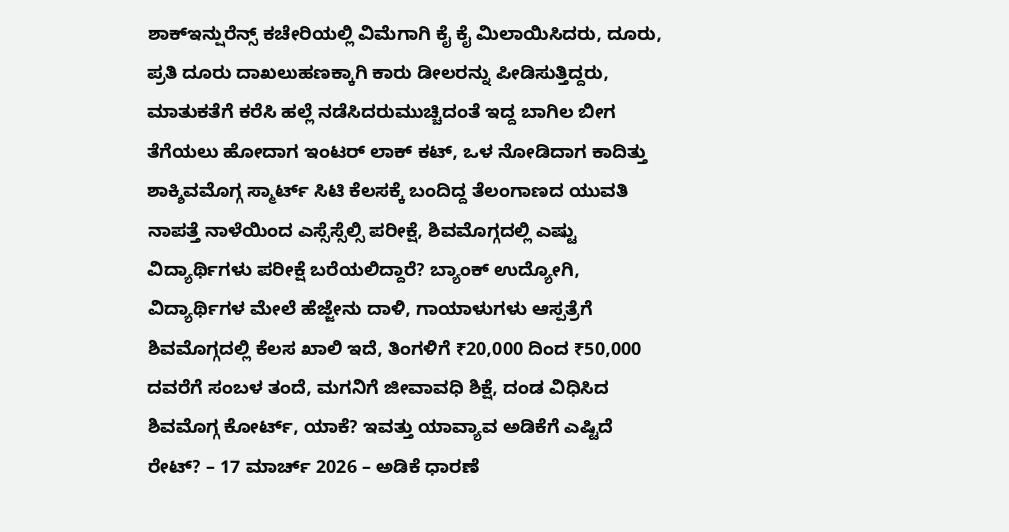ಶಾಕ್ಇನ್ಷುರೆನ್ಸ್ ಕಚೇರಿಯಲ್ಲಿ ವಿಮೆಗಾಗಿ ಕೈ ಕೈ ಮಿಲಾಯಿಸಿದರು, ದೂರು, ಪ್ರತಿ ದೂರು ದಾಖಲುಹಣಕ್ಕಾಗಿ ಕಾರು ಡೀಲರನ್ನು ಪೀಡಿಸುತ್ತಿದ್ದರು, ಮಾತುಕತೆಗೆ ಕರೆಸಿ ಹಲ್ಲೆ ನಡೆಸಿದರುಮುಚ್ಚಿದಂತೆ ಇದ್ದ ಬಾಗಿಲ ಬೀಗ ತೆಗೆಯಲು ಹೋದಾಗ ಇಂಟರ್ ಲಾಕ್ ಕಟ್, ಒಳ ನೋಡಿದಾಗ ಕಾದಿತ್ತು ಶಾಕ್ಶಿವಮೊಗ್ಗ ಸ್ಮಾರ್ಟ್ ಸಿಟಿ ಕೆಲಸಕ್ಕೆ ಬಂದಿದ್ದ ತೆಲಂಗಾಣದ ಯುವತಿ ನಾಪತ್ತೆ ನಾಳೆಯಿಂದ ಎಸ್ಸೆಸ್ಸೆಲ್ಸಿ ಪರೀಕ್ಷೆ, ಶಿವಮೊಗ್ಗದಲ್ಲಿ ಎಷ್ಟು ವಿದ್ಯಾರ್ಥಿಗಳು ಪರೀಕ್ಷೆ ಬರೆಯಲಿದ್ದಾರೆ? ಬ್ಯಾಂಕ್ ಉದ್ಯೋಗಿ, ವಿದ್ಯಾರ್ಥಿಗಳ ಮೇಲೆ ಹೆಜ್ಜೇನು ದಾಳಿ, ಗಾಯಾಳುಗಳು ಆಸ್ಪತ್ರೆಗೆ ಶಿವಮೊಗ್ಗದಲ್ಲಿ ಕೆಲಸ ಖಾಲಿ ಇದೆ, ತಿಂಗಳಿಗೆ ₹20,000 ದಿಂದ ₹50,000 ದವರೆಗೆ ಸಂಬಳ ತಂದೆ, ಮಗನಿಗೆ ಜೀವಾವಧಿ ಶಿಕ್ಷೆ, ದಂಡ ವಿಧಿಸಿದ ಶಿವಮೊಗ್ಗ ಕೋರ್ಟ್, ಯಾಕೆ? ಇವತ್ತು ಯಾವ್ಯಾವ ಅಡಿಕೆಗೆ ಎಷ್ಟಿದೆ ರೇಟ್? – 17 ಮಾರ್ಚ್ 2026 – ಅಡಿಕೆ ಧಾರಣೆ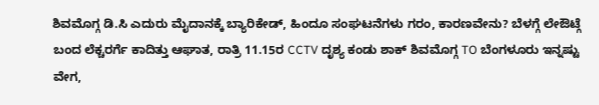ಶಿವಮೊಗ್ಗ ಡಿ.ಸಿ ಎದುರು ಮೈದಾನಕ್ಕೆ ಬ್ಯಾರಿಕೇಡ್, ಹಿಂದೂ ಸಂಘಟನೆಗಳು ಗರಂ, ಕಾರಣವೇನು? ಬೆಳಗ್ಗೆ ಲೇಔಟ್ಗೆ ಬಂದ ಲೆಕ್ಚರರ್ಗೆ ಕಾದಿತ್ತು ಆಘಾತ, ರಾತ್ರಿ 11.15ರ CCTV ದೃಶ್ಯ ಕಂಡು ಶಾಕ್ ಶಿವಮೊಗ್ಗ TO ಬೆಂಗಳೂರು ಇನ್ನಷ್ಟು ವೇಗ,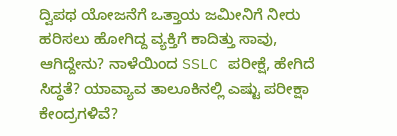ದ್ವಿಪಥ ಯೋಜನೆಗೆ ಒತ್ತಾಯ ಜಮೀನಿಗೆ ನೀರು ಹರಿಸಲು ಹೋಗಿದ್ದ ವ್ಯಕ್ತಿಗೆ ಕಾದಿತ್ತು ಸಾವು, ಆಗಿದ್ದೇನು? ನಾಳೆಯಿಂದ SSLC ಪರೀಕ್ಷೆ, ಹೇಗಿದೆ ಸಿದ್ಧತೆ? ಯಾವ್ಯಾವ ತಾಲೂಕಿನಲ್ಲಿ ಎಷ್ಟು ಪರೀಕ್ಷಾ ಕೇಂದ್ರಗಳಿವೆ?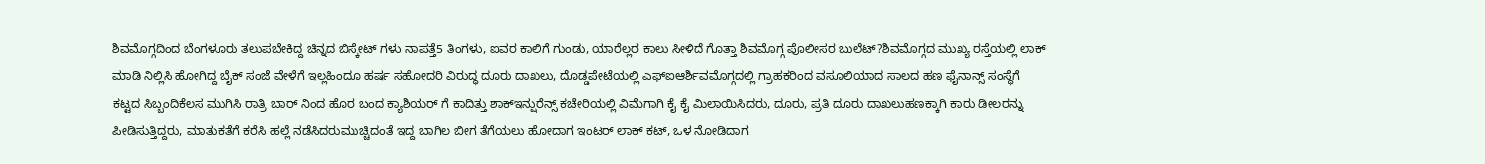ಶಿವಮೊಗ್ಗದಿಂದ ಬೆಂಗಳೂರು ತಲುಪಬೇಕಿದ್ದ ಚಿನ್ನದ ಬಿಸ್ಕೇಟ್ ಗಳು ನಾಪತ್ತೆ5 ತಿಂಗಳು, ಐವರ ಕಾಲಿಗೆ ಗುಂಡು, ಯಾರೆಲ್ಲರ ಕಾಲು ಸೀಳಿದೆ ಗೊತ್ತಾ ಶಿವಮೊಗ್ಗ ಪೊಲೀಸರ ಬುಲೆಟ್?ಶಿವಮೊಗ್ಗದ ಮುಖ್ಯ ರಸ್ತೆಯಲ್ಲಿ ಲಾಕ್ ಮಾಡಿ ನಿಲ್ಲಿಸಿ ಹೋಗಿದ್ದ ಬೈಕ್ ಸಂಜೆ ವೇಳೆಗೆ ಇಲ್ಲಹಿಂದೂ ಹರ್ಷ ಸಹೋದರಿ ವಿರುದ್ಧ ದೂರು ದಾಖಲು, ದೊಡ್ಡಪೇಟೆಯಲ್ಲಿ ಎಫ್ಐಆರ್ಶಿವಮೊಗ್ಗದಲ್ಲಿ ಗ್ರಾಹಕರಿಂದ ವಸೂಲಿಯಾದ ಸಾಲದ ಹಣ ಫೈನಾನ್ಸ್ ಸಂಸ್ಥೆಗೆ ಕಟ್ಟದ ಸಿಬ್ಬಂದಿಕೆಲಸ ಮುಗಿಸಿ ರಾತ್ರಿ ಬಾರ್ ನಿಂದ ಹೊರ ಬಂದ ಕ್ಯಾಶಿಯರ್ ಗೆ ಕಾದಿತ್ತು ಶಾಕ್ಇನ್ಷುರೆನ್ಸ್ ಕಚೇರಿಯಲ್ಲಿ ವಿಮೆಗಾಗಿ ಕೈ ಕೈ ಮಿಲಾಯಿಸಿದರು, ದೂರು, ಪ್ರತಿ ದೂರು ದಾಖಲುಹಣಕ್ಕಾಗಿ ಕಾರು ಡೀಲರನ್ನು ಪೀಡಿಸುತ್ತಿದ್ದರು, ಮಾತುಕತೆಗೆ ಕರೆಸಿ ಹಲ್ಲೆ ನಡೆಸಿದರುಮುಚ್ಚಿದಂತೆ ಇದ್ದ ಬಾಗಿಲ ಬೀಗ ತೆಗೆಯಲು ಹೋದಾಗ ಇಂಟರ್ ಲಾಕ್ ಕಟ್, ಒಳ ನೋಡಿದಾಗ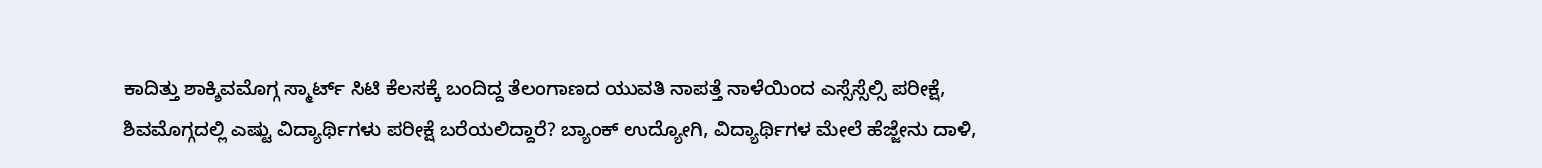ಕಾದಿತ್ತು ಶಾಕ್ಶಿವಮೊಗ್ಗ ಸ್ಮಾರ್ಟ್ ಸಿಟಿ ಕೆಲಸಕ್ಕೆ ಬಂದಿದ್ದ ತೆಲಂಗಾಣದ ಯುವತಿ ನಾಪತ್ತೆ ನಾಳೆಯಿಂದ ಎಸ್ಸೆಸ್ಸೆಲ್ಸಿ ಪರೀಕ್ಷೆ, ಶಿವಮೊಗ್ಗದಲ್ಲಿ ಎಷ್ಟು ವಿದ್ಯಾರ್ಥಿಗಳು ಪರೀಕ್ಷೆ ಬರೆಯಲಿದ್ದಾರೆ? ಬ್ಯಾಂಕ್ ಉದ್ಯೋಗಿ, ವಿದ್ಯಾರ್ಥಿಗಳ ಮೇಲೆ ಹೆಜ್ಜೇನು ದಾಳಿ,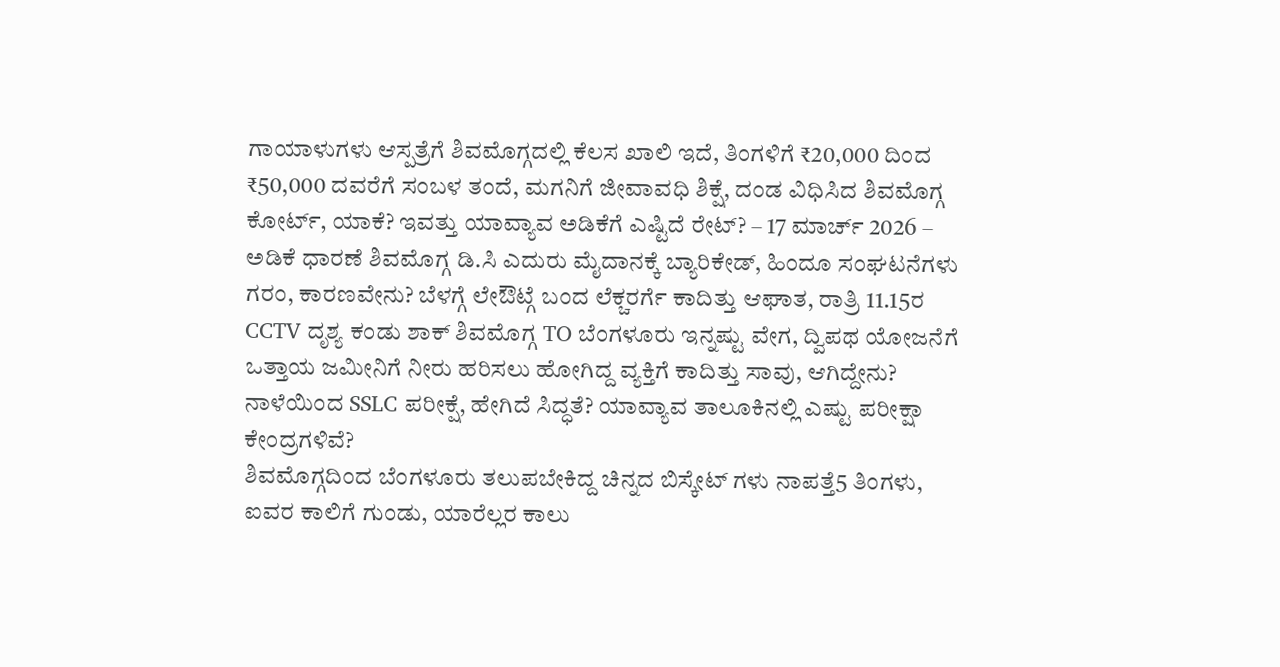ಗಾಯಾಳುಗಳು ಆಸ್ಪತ್ರೆಗೆ ಶಿವಮೊಗ್ಗದಲ್ಲಿ ಕೆಲಸ ಖಾಲಿ ಇದೆ, ತಿಂಗಳಿಗೆ ₹20,000 ದಿಂದ ₹50,000 ದವರೆಗೆ ಸಂಬಳ ತಂದೆ, ಮಗನಿಗೆ ಜೀವಾವಧಿ ಶಿಕ್ಷೆ, ದಂಡ ವಿಧಿಸಿದ ಶಿವಮೊಗ್ಗ ಕೋರ್ಟ್, ಯಾಕೆ? ಇವತ್ತು ಯಾವ್ಯಾವ ಅಡಿಕೆಗೆ ಎಷ್ಟಿದೆ ರೇಟ್? – 17 ಮಾರ್ಚ್ 2026 – ಅಡಿಕೆ ಧಾರಣೆ ಶಿವಮೊಗ್ಗ ಡಿ.ಸಿ ಎದುರು ಮೈದಾನಕ್ಕೆ ಬ್ಯಾರಿಕೇಡ್, ಹಿಂದೂ ಸಂಘಟನೆಗಳು ಗರಂ, ಕಾರಣವೇನು? ಬೆಳಗ್ಗೆ ಲೇಔಟ್ಗೆ ಬಂದ ಲೆಕ್ಚರರ್ಗೆ ಕಾದಿತ್ತು ಆಘಾತ, ರಾತ್ರಿ 11.15ರ CCTV ದೃಶ್ಯ ಕಂಡು ಶಾಕ್ ಶಿವಮೊಗ್ಗ TO ಬೆಂಗಳೂರು ಇನ್ನಷ್ಟು ವೇಗ, ದ್ವಿಪಥ ಯೋಜನೆಗೆ ಒತ್ತಾಯ ಜಮೀನಿಗೆ ನೀರು ಹರಿಸಲು ಹೋಗಿದ್ದ ವ್ಯಕ್ತಿಗೆ ಕಾದಿತ್ತು ಸಾವು, ಆಗಿದ್ದೇನು? ನಾಳೆಯಿಂದ SSLC ಪರೀಕ್ಷೆ, ಹೇಗಿದೆ ಸಿದ್ಧತೆ? ಯಾವ್ಯಾವ ತಾಲೂಕಿನಲ್ಲಿ ಎಷ್ಟು ಪರೀಕ್ಷಾ ಕೇಂದ್ರಗಳಿವೆ?
ಶಿವಮೊಗ್ಗದಿಂದ ಬೆಂಗಳೂರು ತಲುಪಬೇಕಿದ್ದ ಚಿನ್ನದ ಬಿಸ್ಕೇಟ್ ಗಳು ನಾಪತ್ತೆ5 ತಿಂಗಳು, ಐವರ ಕಾಲಿಗೆ ಗುಂಡು, ಯಾರೆಲ್ಲರ ಕಾಲು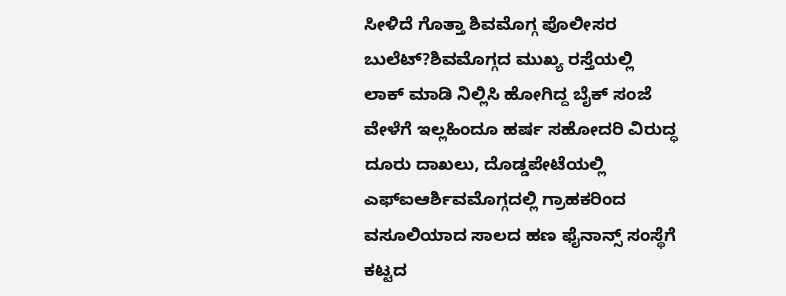ಸೀಳಿದೆ ಗೊತ್ತಾ ಶಿವಮೊಗ್ಗ ಪೊಲೀಸರ ಬುಲೆಟ್?ಶಿವಮೊಗ್ಗದ ಮುಖ್ಯ ರಸ್ತೆಯಲ್ಲಿ ಲಾಕ್ ಮಾಡಿ ನಿಲ್ಲಿಸಿ ಹೋಗಿದ್ದ ಬೈಕ್ ಸಂಜೆ ವೇಳೆಗೆ ಇಲ್ಲಹಿಂದೂ ಹರ್ಷ ಸಹೋದರಿ ವಿರುದ್ಧ ದೂರು ದಾಖಲು, ದೊಡ್ಡಪೇಟೆಯಲ್ಲಿ ಎಫ್ಐಆರ್ಶಿವಮೊಗ್ಗದಲ್ಲಿ ಗ್ರಾಹಕರಿಂದ ವಸೂಲಿಯಾದ ಸಾಲದ ಹಣ ಫೈನಾನ್ಸ್ ಸಂಸ್ಥೆಗೆ ಕಟ್ಟದ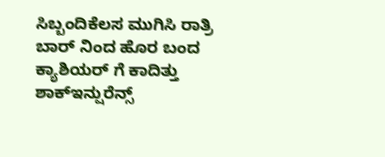ಸಿಬ್ಬಂದಿಕೆಲಸ ಮುಗಿಸಿ ರಾತ್ರಿ ಬಾರ್ ನಿಂದ ಹೊರ ಬಂದ ಕ್ಯಾಶಿಯರ್ ಗೆ ಕಾದಿತ್ತು ಶಾಕ್ಇನ್ಷುರೆನ್ಸ್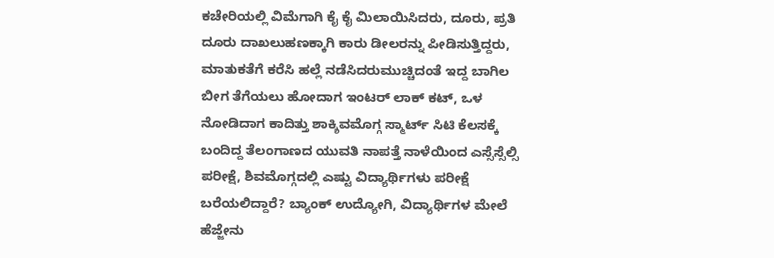ಕಚೇರಿಯಲ್ಲಿ ವಿಮೆಗಾಗಿ ಕೈ ಕೈ ಮಿಲಾಯಿಸಿದರು, ದೂರು, ಪ್ರತಿ ದೂರು ದಾಖಲುಹಣಕ್ಕಾಗಿ ಕಾರು ಡೀಲರನ್ನು ಪೀಡಿಸುತ್ತಿದ್ದರು, ಮಾತುಕತೆಗೆ ಕರೆಸಿ ಹಲ್ಲೆ ನಡೆಸಿದರುಮುಚ್ಚಿದಂತೆ ಇದ್ದ ಬಾಗಿಲ ಬೀಗ ತೆಗೆಯಲು ಹೋದಾಗ ಇಂಟರ್ ಲಾಕ್ ಕಟ್, ಒಳ ನೋಡಿದಾಗ ಕಾದಿತ್ತು ಶಾಕ್ಶಿವಮೊಗ್ಗ ಸ್ಮಾರ್ಟ್ ಸಿಟಿ ಕೆಲಸಕ್ಕೆ ಬಂದಿದ್ದ ತೆಲಂಗಾಣದ ಯುವತಿ ನಾಪತ್ತೆ ನಾಳೆಯಿಂದ ಎಸ್ಸೆಸ್ಸೆಲ್ಸಿ ಪರೀಕ್ಷೆ, ಶಿವಮೊಗ್ಗದಲ್ಲಿ ಎಷ್ಟು ವಿದ್ಯಾರ್ಥಿಗಳು ಪರೀಕ್ಷೆ ಬರೆಯಲಿದ್ದಾರೆ? ಬ್ಯಾಂಕ್ ಉದ್ಯೋಗಿ, ವಿದ್ಯಾರ್ಥಿಗಳ ಮೇಲೆ ಹೆಜ್ಜೇನು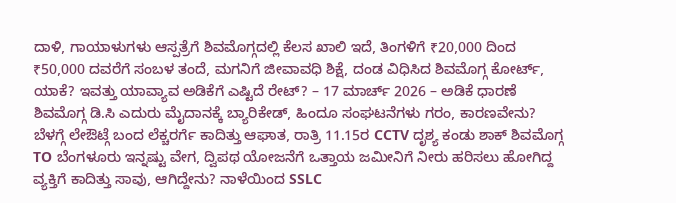ದಾಳಿ, ಗಾಯಾಳುಗಳು ಆಸ್ಪತ್ರೆಗೆ ಶಿವಮೊಗ್ಗದಲ್ಲಿ ಕೆಲಸ ಖಾಲಿ ಇದೆ, ತಿಂಗಳಿಗೆ ₹20,000 ದಿಂದ ₹50,000 ದವರೆಗೆ ಸಂಬಳ ತಂದೆ, ಮಗನಿಗೆ ಜೀವಾವಧಿ ಶಿಕ್ಷೆ, ದಂಡ ವಿಧಿಸಿದ ಶಿವಮೊಗ್ಗ ಕೋರ್ಟ್, ಯಾಕೆ? ಇವತ್ತು ಯಾವ್ಯಾವ ಅಡಿಕೆಗೆ ಎಷ್ಟಿದೆ ರೇಟ್? – 17 ಮಾರ್ಚ್ 2026 – ಅಡಿಕೆ ಧಾರಣೆ ಶಿವಮೊಗ್ಗ ಡಿ.ಸಿ ಎದುರು ಮೈದಾನಕ್ಕೆ ಬ್ಯಾರಿಕೇಡ್, ಹಿಂದೂ ಸಂಘಟನೆಗಳು ಗರಂ, ಕಾರಣವೇನು? ಬೆಳಗ್ಗೆ ಲೇಔಟ್ಗೆ ಬಂದ ಲೆಕ್ಚರರ್ಗೆ ಕಾದಿತ್ತು ಆಘಾತ, ರಾತ್ರಿ 11.15ರ CCTV ದೃಶ್ಯ ಕಂಡು ಶಾಕ್ ಶಿವಮೊಗ್ಗ TO ಬೆಂಗಳೂರು ಇನ್ನಷ್ಟು ವೇಗ, ದ್ವಿಪಥ ಯೋಜನೆಗೆ ಒತ್ತಾಯ ಜಮೀನಿಗೆ ನೀರು ಹರಿಸಲು ಹೋಗಿದ್ದ ವ್ಯಕ್ತಿಗೆ ಕಾದಿತ್ತು ಸಾವು, ಆಗಿದ್ದೇನು? ನಾಳೆಯಿಂದ SSLC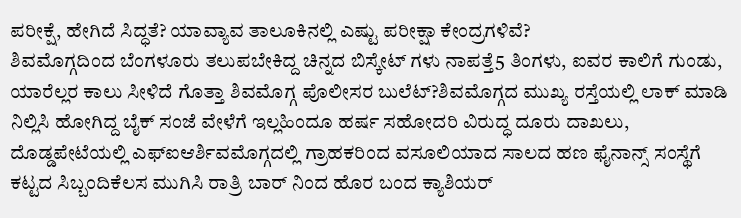ಪರೀಕ್ಷೆ, ಹೇಗಿದೆ ಸಿದ್ಧತೆ? ಯಾವ್ಯಾವ ತಾಲೂಕಿನಲ್ಲಿ ಎಷ್ಟು ಪರೀಕ್ಷಾ ಕೇಂದ್ರಗಳಿವೆ?
ಶಿವಮೊಗ್ಗದಿಂದ ಬೆಂಗಳೂರು ತಲುಪಬೇಕಿದ್ದ ಚಿನ್ನದ ಬಿಸ್ಕೇಟ್ ಗಳು ನಾಪತ್ತೆ5 ತಿಂಗಳು, ಐವರ ಕಾಲಿಗೆ ಗುಂಡು, ಯಾರೆಲ್ಲರ ಕಾಲು ಸೀಳಿದೆ ಗೊತ್ತಾ ಶಿವಮೊಗ್ಗ ಪೊಲೀಸರ ಬುಲೆಟ್?ಶಿವಮೊಗ್ಗದ ಮುಖ್ಯ ರಸ್ತೆಯಲ್ಲಿ ಲಾಕ್ ಮಾಡಿ ನಿಲ್ಲಿಸಿ ಹೋಗಿದ್ದ ಬೈಕ್ ಸಂಜೆ ವೇಳೆಗೆ ಇಲ್ಲಹಿಂದೂ ಹರ್ಷ ಸಹೋದರಿ ವಿರುದ್ಧ ದೂರು ದಾಖಲು, ದೊಡ್ಡಪೇಟೆಯಲ್ಲಿ ಎಫ್ಐಆರ್ಶಿವಮೊಗ್ಗದಲ್ಲಿ ಗ್ರಾಹಕರಿಂದ ವಸೂಲಿಯಾದ ಸಾಲದ ಹಣ ಫೈನಾನ್ಸ್ ಸಂಸ್ಥೆಗೆ ಕಟ್ಟದ ಸಿಬ್ಬಂದಿಕೆಲಸ ಮುಗಿಸಿ ರಾತ್ರಿ ಬಾರ್ ನಿಂದ ಹೊರ ಬಂದ ಕ್ಯಾಶಿಯರ್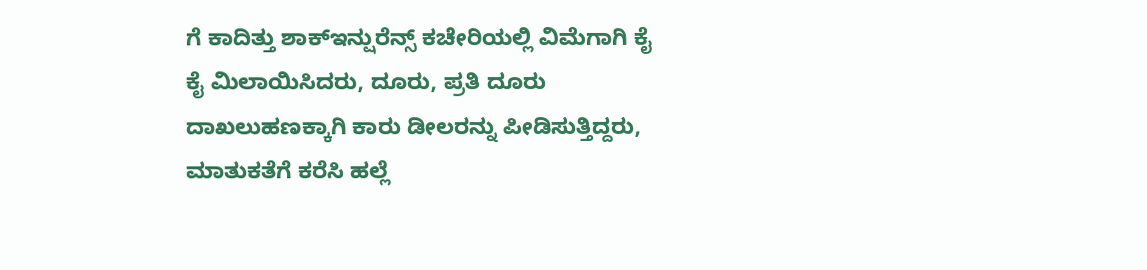ಗೆ ಕಾದಿತ್ತು ಶಾಕ್ಇನ್ಷುರೆನ್ಸ್ ಕಚೇರಿಯಲ್ಲಿ ವಿಮೆಗಾಗಿ ಕೈ ಕೈ ಮಿಲಾಯಿಸಿದರು, ದೂರು, ಪ್ರತಿ ದೂರು ದಾಖಲುಹಣಕ್ಕಾಗಿ ಕಾರು ಡೀಲರನ್ನು ಪೀಡಿಸುತ್ತಿದ್ದರು, ಮಾತುಕತೆಗೆ ಕರೆಸಿ ಹಲ್ಲೆ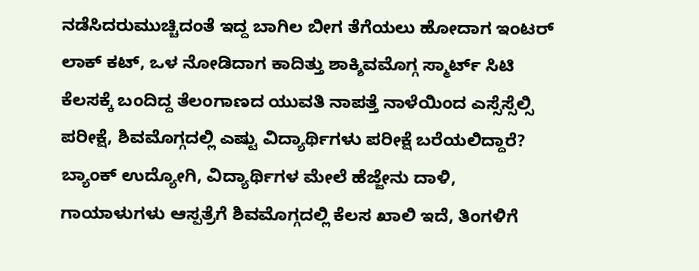ನಡೆಸಿದರುಮುಚ್ಚಿದಂತೆ ಇದ್ದ ಬಾಗಿಲ ಬೀಗ ತೆಗೆಯಲು ಹೋದಾಗ ಇಂಟರ್ ಲಾಕ್ ಕಟ್, ಒಳ ನೋಡಿದಾಗ ಕಾದಿತ್ತು ಶಾಕ್ಶಿವಮೊಗ್ಗ ಸ್ಮಾರ್ಟ್ ಸಿಟಿ ಕೆಲಸಕ್ಕೆ ಬಂದಿದ್ದ ತೆಲಂಗಾಣದ ಯುವತಿ ನಾಪತ್ತೆ ನಾಳೆಯಿಂದ ಎಸ್ಸೆಸ್ಸೆಲ್ಸಿ ಪರೀಕ್ಷೆ, ಶಿವಮೊಗ್ಗದಲ್ಲಿ ಎಷ್ಟು ವಿದ್ಯಾರ್ಥಿಗಳು ಪರೀಕ್ಷೆ ಬರೆಯಲಿದ್ದಾರೆ? ಬ್ಯಾಂಕ್ ಉದ್ಯೋಗಿ, ವಿದ್ಯಾರ್ಥಿಗಳ ಮೇಲೆ ಹೆಜ್ಜೇನು ದಾಳಿ, ಗಾಯಾಳುಗಳು ಆಸ್ಪತ್ರೆಗೆ ಶಿವಮೊಗ್ಗದಲ್ಲಿ ಕೆಲಸ ಖಾಲಿ ಇದೆ, ತಿಂಗಳಿಗೆ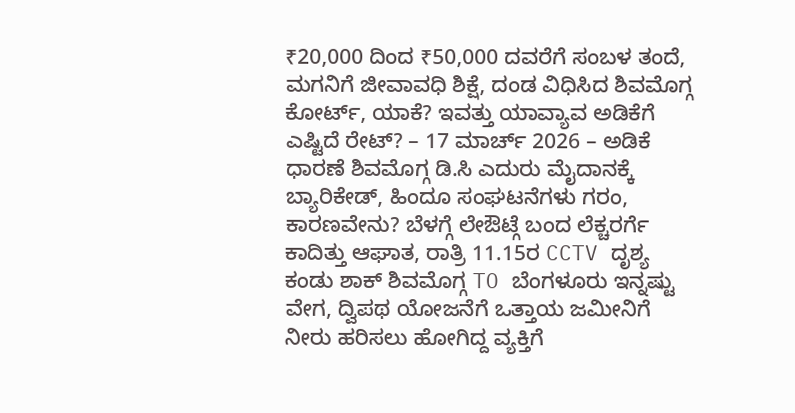₹20,000 ದಿಂದ ₹50,000 ದವರೆಗೆ ಸಂಬಳ ತಂದೆ, ಮಗನಿಗೆ ಜೀವಾವಧಿ ಶಿಕ್ಷೆ, ದಂಡ ವಿಧಿಸಿದ ಶಿವಮೊಗ್ಗ ಕೋರ್ಟ್, ಯಾಕೆ? ಇವತ್ತು ಯಾವ್ಯಾವ ಅಡಿಕೆಗೆ ಎಷ್ಟಿದೆ ರೇಟ್? – 17 ಮಾರ್ಚ್ 2026 – ಅಡಿಕೆ ಧಾರಣೆ ಶಿವಮೊಗ್ಗ ಡಿ.ಸಿ ಎದುರು ಮೈದಾನಕ್ಕೆ ಬ್ಯಾರಿಕೇಡ್, ಹಿಂದೂ ಸಂಘಟನೆಗಳು ಗರಂ, ಕಾರಣವೇನು? ಬೆಳಗ್ಗೆ ಲೇಔಟ್ಗೆ ಬಂದ ಲೆಕ್ಚರರ್ಗೆ ಕಾದಿತ್ತು ಆಘಾತ, ರಾತ್ರಿ 11.15ರ CCTV ದೃಶ್ಯ ಕಂಡು ಶಾಕ್ ಶಿವಮೊಗ್ಗ TO ಬೆಂಗಳೂರು ಇನ್ನಷ್ಟು ವೇಗ, ದ್ವಿಪಥ ಯೋಜನೆಗೆ ಒತ್ತಾಯ ಜಮೀನಿಗೆ ನೀರು ಹರಿಸಲು ಹೋಗಿದ್ದ ವ್ಯಕ್ತಿಗೆ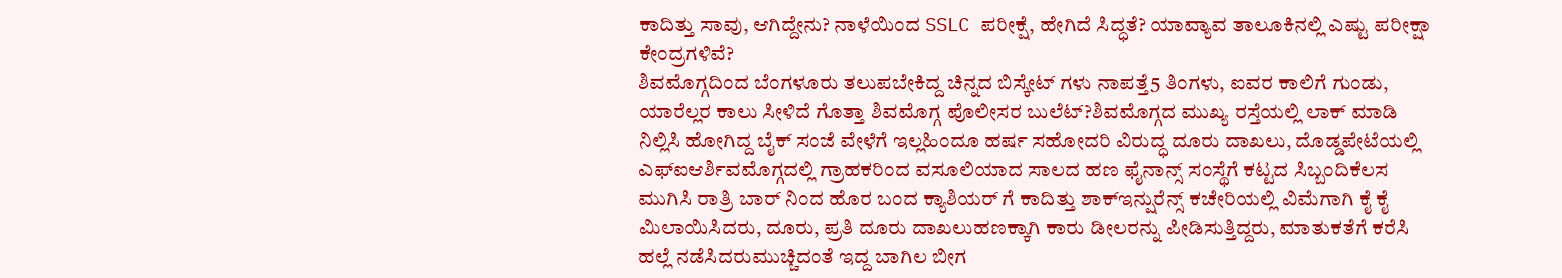ಕಾದಿತ್ತು ಸಾವು, ಆಗಿದ್ದೇನು? ನಾಳೆಯಿಂದ SSLC ಪರೀಕ್ಷೆ, ಹೇಗಿದೆ ಸಿದ್ಧತೆ? ಯಾವ್ಯಾವ ತಾಲೂಕಿನಲ್ಲಿ ಎಷ್ಟು ಪರೀಕ್ಷಾ ಕೇಂದ್ರಗಳಿವೆ?
ಶಿವಮೊಗ್ಗದಿಂದ ಬೆಂಗಳೂರು ತಲುಪಬೇಕಿದ್ದ ಚಿನ್ನದ ಬಿಸ್ಕೇಟ್ ಗಳು ನಾಪತ್ತೆ5 ತಿಂಗಳು, ಐವರ ಕಾಲಿಗೆ ಗುಂಡು, ಯಾರೆಲ್ಲರ ಕಾಲು ಸೀಳಿದೆ ಗೊತ್ತಾ ಶಿವಮೊಗ್ಗ ಪೊಲೀಸರ ಬುಲೆಟ್?ಶಿವಮೊಗ್ಗದ ಮುಖ್ಯ ರಸ್ತೆಯಲ್ಲಿ ಲಾಕ್ ಮಾಡಿ ನಿಲ್ಲಿಸಿ ಹೋಗಿದ್ದ ಬೈಕ್ ಸಂಜೆ ವೇಳೆಗೆ ಇಲ್ಲಹಿಂದೂ ಹರ್ಷ ಸಹೋದರಿ ವಿರುದ್ಧ ದೂರು ದಾಖಲು, ದೊಡ್ಡಪೇಟೆಯಲ್ಲಿ ಎಫ್ಐಆರ್ಶಿವಮೊಗ್ಗದಲ್ಲಿ ಗ್ರಾಹಕರಿಂದ ವಸೂಲಿಯಾದ ಸಾಲದ ಹಣ ಫೈನಾನ್ಸ್ ಸಂಸ್ಥೆಗೆ ಕಟ್ಟದ ಸಿಬ್ಬಂದಿಕೆಲಸ ಮುಗಿಸಿ ರಾತ್ರಿ ಬಾರ್ ನಿಂದ ಹೊರ ಬಂದ ಕ್ಯಾಶಿಯರ್ ಗೆ ಕಾದಿತ್ತು ಶಾಕ್ಇನ್ಷುರೆನ್ಸ್ ಕಚೇರಿಯಲ್ಲಿ ವಿಮೆಗಾಗಿ ಕೈ ಕೈ ಮಿಲಾಯಿಸಿದರು, ದೂರು, ಪ್ರತಿ ದೂರು ದಾಖಲುಹಣಕ್ಕಾಗಿ ಕಾರು ಡೀಲರನ್ನು ಪೀಡಿಸುತ್ತಿದ್ದರು, ಮಾತುಕತೆಗೆ ಕರೆಸಿ ಹಲ್ಲೆ ನಡೆಸಿದರುಮುಚ್ಚಿದಂತೆ ಇದ್ದ ಬಾಗಿಲ ಬೀಗ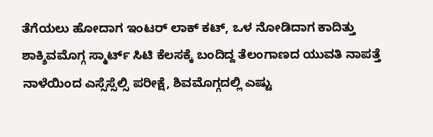ತೆಗೆಯಲು ಹೋದಾಗ ಇಂಟರ್ ಲಾಕ್ ಕಟ್, ಒಳ ನೋಡಿದಾಗ ಕಾದಿತ್ತು ಶಾಕ್ಶಿವಮೊಗ್ಗ ಸ್ಮಾರ್ಟ್ ಸಿಟಿ ಕೆಲಸಕ್ಕೆ ಬಂದಿದ್ದ ತೆಲಂಗಾಣದ ಯುವತಿ ನಾಪತ್ತೆ ನಾಳೆಯಿಂದ ಎಸ್ಸೆಸ್ಸೆಲ್ಸಿ ಪರೀಕ್ಷೆ, ಶಿವಮೊಗ್ಗದಲ್ಲಿ ಎಷ್ಟು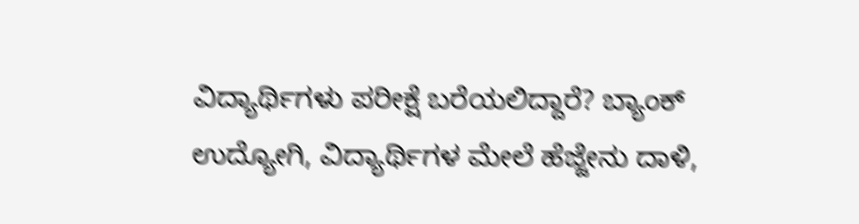ವಿದ್ಯಾರ್ಥಿಗಳು ಪರೀಕ್ಷೆ ಬರೆಯಲಿದ್ದಾರೆ? ಬ್ಯಾಂಕ್ ಉದ್ಯೋಗಿ, ವಿದ್ಯಾರ್ಥಿಗಳ ಮೇಲೆ ಹೆಜ್ಜೇನು ದಾಳಿ,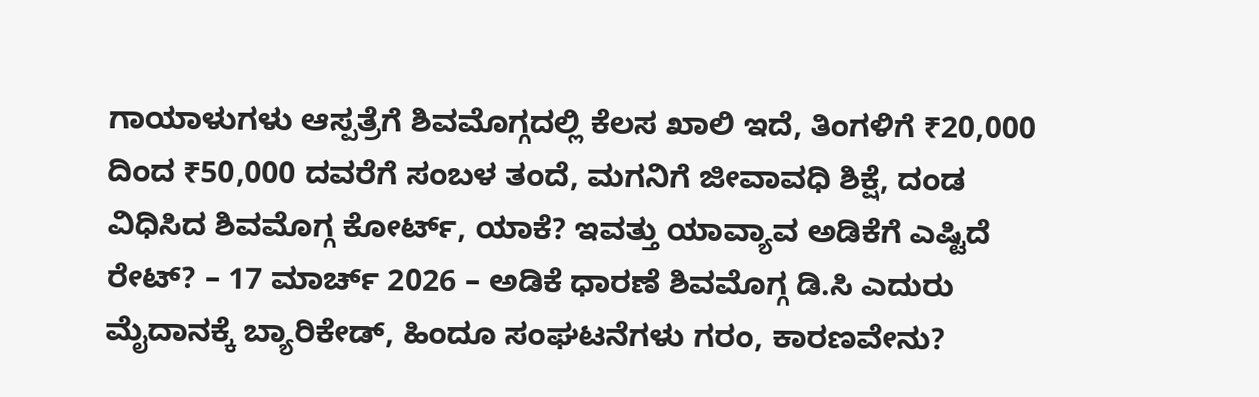ಗಾಯಾಳುಗಳು ಆಸ್ಪತ್ರೆಗೆ ಶಿವಮೊಗ್ಗದಲ್ಲಿ ಕೆಲಸ ಖಾಲಿ ಇದೆ, ತಿಂಗಳಿಗೆ ₹20,000 ದಿಂದ ₹50,000 ದವರೆಗೆ ಸಂಬಳ ತಂದೆ, ಮಗನಿಗೆ ಜೀವಾವಧಿ ಶಿಕ್ಷೆ, ದಂಡ ವಿಧಿಸಿದ ಶಿವಮೊಗ್ಗ ಕೋರ್ಟ್, ಯಾಕೆ? ಇವತ್ತು ಯಾವ್ಯಾವ ಅಡಿಕೆಗೆ ಎಷ್ಟಿದೆ ರೇಟ್? – 17 ಮಾರ್ಚ್ 2026 – ಅಡಿಕೆ ಧಾರಣೆ ಶಿವಮೊಗ್ಗ ಡಿ.ಸಿ ಎದುರು ಮೈದಾನಕ್ಕೆ ಬ್ಯಾರಿಕೇಡ್, ಹಿಂದೂ ಸಂಘಟನೆಗಳು ಗರಂ, ಕಾರಣವೇನು?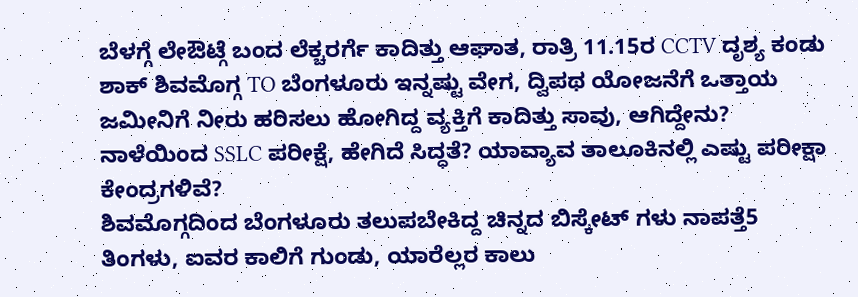ಬೆಳಗ್ಗೆ ಲೇಔಟ್ಗೆ ಬಂದ ಲೆಕ್ಚರರ್ಗೆ ಕಾದಿತ್ತು ಆಘಾತ, ರಾತ್ರಿ 11.15ರ CCTV ದೃಶ್ಯ ಕಂಡು ಶಾಕ್ ಶಿವಮೊಗ್ಗ TO ಬೆಂಗಳೂರು ಇನ್ನಷ್ಟು ವೇಗ, ದ್ವಿಪಥ ಯೋಜನೆಗೆ ಒತ್ತಾಯ ಜಮೀನಿಗೆ ನೀರು ಹರಿಸಲು ಹೋಗಿದ್ದ ವ್ಯಕ್ತಿಗೆ ಕಾದಿತ್ತು ಸಾವು, ಆಗಿದ್ದೇನು? ನಾಳೆಯಿಂದ SSLC ಪರೀಕ್ಷೆ, ಹೇಗಿದೆ ಸಿದ್ಧತೆ? ಯಾವ್ಯಾವ ತಾಲೂಕಿನಲ್ಲಿ ಎಷ್ಟು ಪರೀಕ್ಷಾ ಕೇಂದ್ರಗಳಿವೆ?
ಶಿವಮೊಗ್ಗದಿಂದ ಬೆಂಗಳೂರು ತಲುಪಬೇಕಿದ್ದ ಚಿನ್ನದ ಬಿಸ್ಕೇಟ್ ಗಳು ನಾಪತ್ತೆ5 ತಿಂಗಳು, ಐವರ ಕಾಲಿಗೆ ಗುಂಡು, ಯಾರೆಲ್ಲರ ಕಾಲು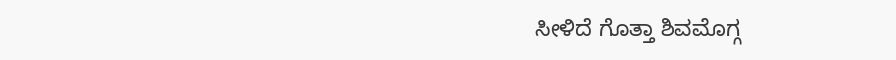ಸೀಳಿದೆ ಗೊತ್ತಾ ಶಿವಮೊಗ್ಗ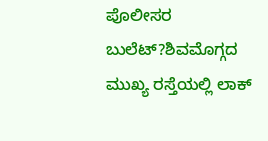ಪೊಲೀಸರ ಬುಲೆಟ್?ಶಿವಮೊಗ್ಗದ ಮುಖ್ಯ ರಸ್ತೆಯಲ್ಲಿ ಲಾಕ್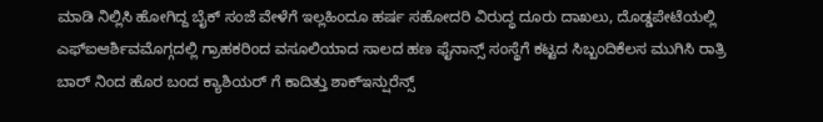ಮಾಡಿ ನಿಲ್ಲಿಸಿ ಹೋಗಿದ್ದ ಬೈಕ್ ಸಂಜೆ ವೇಳೆಗೆ ಇಲ್ಲಹಿಂದೂ ಹರ್ಷ ಸಹೋದರಿ ವಿರುದ್ಧ ದೂರು ದಾಖಲು, ದೊಡ್ಡಪೇಟೆಯಲ್ಲಿ ಎಫ್ಐಆರ್ಶಿವಮೊಗ್ಗದಲ್ಲಿ ಗ್ರಾಹಕರಿಂದ ವಸೂಲಿಯಾದ ಸಾಲದ ಹಣ ಫೈನಾನ್ಸ್ ಸಂಸ್ಥೆಗೆ ಕಟ್ಟದ ಸಿಬ್ಬಂದಿಕೆಲಸ ಮುಗಿಸಿ ರಾತ್ರಿ ಬಾರ್ ನಿಂದ ಹೊರ ಬಂದ ಕ್ಯಾಶಿಯರ್ ಗೆ ಕಾದಿತ್ತು ಶಾಕ್ಇನ್ಷುರೆನ್ಸ್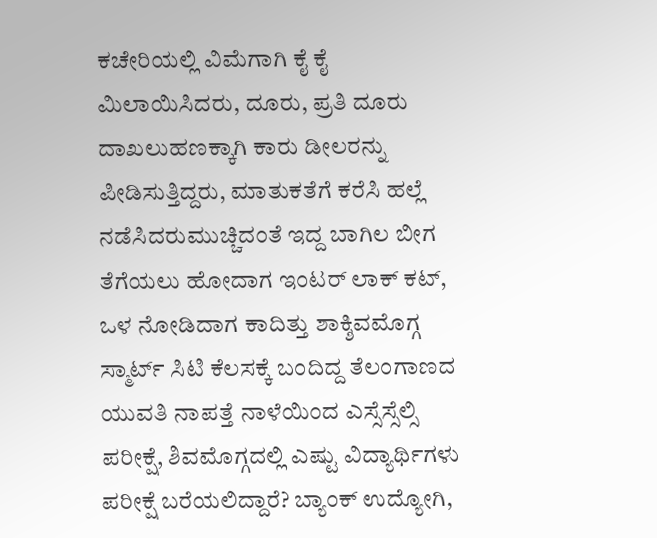ಕಚೇರಿಯಲ್ಲಿ ವಿಮೆಗಾಗಿ ಕೈ ಕೈ ಮಿಲಾಯಿಸಿದರು, ದೂರು, ಪ್ರತಿ ದೂರು ದಾಖಲುಹಣಕ್ಕಾಗಿ ಕಾರು ಡೀಲರನ್ನು ಪೀಡಿಸುತ್ತಿದ್ದರು, ಮಾತುಕತೆಗೆ ಕರೆಸಿ ಹಲ್ಲೆ ನಡೆಸಿದರುಮುಚ್ಚಿದಂತೆ ಇದ್ದ ಬಾಗಿಲ ಬೀಗ ತೆಗೆಯಲು ಹೋದಾಗ ಇಂಟರ್ ಲಾಕ್ ಕಟ್, ಒಳ ನೋಡಿದಾಗ ಕಾದಿತ್ತು ಶಾಕ್ಶಿವಮೊಗ್ಗ ಸ್ಮಾರ್ಟ್ ಸಿಟಿ ಕೆಲಸಕ್ಕೆ ಬಂದಿದ್ದ ತೆಲಂಗಾಣದ ಯುವತಿ ನಾಪತ್ತೆ ನಾಳೆಯಿಂದ ಎಸ್ಸೆಸ್ಸೆಲ್ಸಿ ಪರೀಕ್ಷೆ, ಶಿವಮೊಗ್ಗದಲ್ಲಿ ಎಷ್ಟು ವಿದ್ಯಾರ್ಥಿಗಳು ಪರೀಕ್ಷೆ ಬರೆಯಲಿದ್ದಾರೆ? ಬ್ಯಾಂಕ್ ಉದ್ಯೋಗಿ,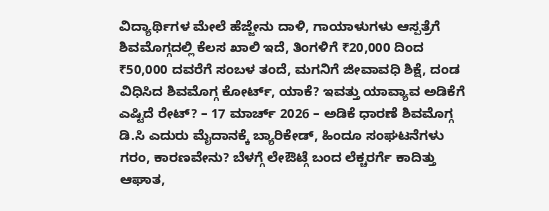ವಿದ್ಯಾರ್ಥಿಗಳ ಮೇಲೆ ಹೆಜ್ಜೇನು ದಾಳಿ, ಗಾಯಾಳುಗಳು ಆಸ್ಪತ್ರೆಗೆ ಶಿವಮೊಗ್ಗದಲ್ಲಿ ಕೆಲಸ ಖಾಲಿ ಇದೆ, ತಿಂಗಳಿಗೆ ₹20,000 ದಿಂದ ₹50,000 ದವರೆಗೆ ಸಂಬಳ ತಂದೆ, ಮಗನಿಗೆ ಜೀವಾವಧಿ ಶಿಕ್ಷೆ, ದಂಡ ವಿಧಿಸಿದ ಶಿವಮೊಗ್ಗ ಕೋರ್ಟ್, ಯಾಕೆ? ಇವತ್ತು ಯಾವ್ಯಾವ ಅಡಿಕೆಗೆ ಎಷ್ಟಿದೆ ರೇಟ್? – 17 ಮಾರ್ಚ್ 2026 – ಅಡಿಕೆ ಧಾರಣೆ ಶಿವಮೊಗ್ಗ ಡಿ.ಸಿ ಎದುರು ಮೈದಾನಕ್ಕೆ ಬ್ಯಾರಿಕೇಡ್, ಹಿಂದೂ ಸಂಘಟನೆಗಳು ಗರಂ, ಕಾರಣವೇನು? ಬೆಳಗ್ಗೆ ಲೇಔಟ್ಗೆ ಬಂದ ಲೆಕ್ಚರರ್ಗೆ ಕಾದಿತ್ತು ಆಘಾತ,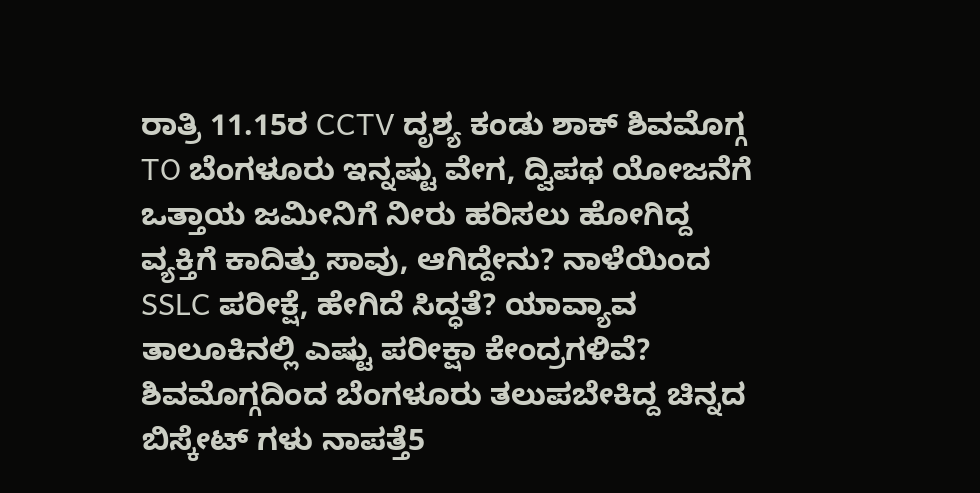ರಾತ್ರಿ 11.15ರ CCTV ದೃಶ್ಯ ಕಂಡು ಶಾಕ್ ಶಿವಮೊಗ್ಗ TO ಬೆಂಗಳೂರು ಇನ್ನಷ್ಟು ವೇಗ, ದ್ವಿಪಥ ಯೋಜನೆಗೆ ಒತ್ತಾಯ ಜಮೀನಿಗೆ ನೀರು ಹರಿಸಲು ಹೋಗಿದ್ದ ವ್ಯಕ್ತಿಗೆ ಕಾದಿತ್ತು ಸಾವು, ಆಗಿದ್ದೇನು? ನಾಳೆಯಿಂದ SSLC ಪರೀಕ್ಷೆ, ಹೇಗಿದೆ ಸಿದ್ಧತೆ? ಯಾವ್ಯಾವ ತಾಲೂಕಿನಲ್ಲಿ ಎಷ್ಟು ಪರೀಕ್ಷಾ ಕೇಂದ್ರಗಳಿವೆ?
ಶಿವಮೊಗ್ಗದಿಂದ ಬೆಂಗಳೂರು ತಲುಪಬೇಕಿದ್ದ ಚಿನ್ನದ ಬಿಸ್ಕೇಟ್ ಗಳು ನಾಪತ್ತೆ5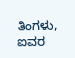ತಿಂಗಳು, ಐವರ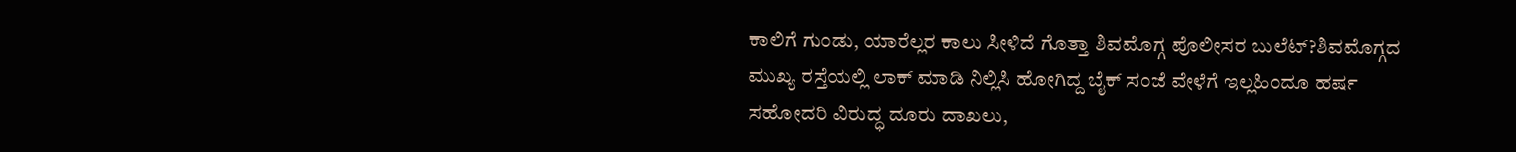ಕಾಲಿಗೆ ಗುಂಡು, ಯಾರೆಲ್ಲರ ಕಾಲು ಸೀಳಿದೆ ಗೊತ್ತಾ ಶಿವಮೊಗ್ಗ ಪೊಲೀಸರ ಬುಲೆಟ್?ಶಿವಮೊಗ್ಗದ ಮುಖ್ಯ ರಸ್ತೆಯಲ್ಲಿ ಲಾಕ್ ಮಾಡಿ ನಿಲ್ಲಿಸಿ ಹೋಗಿದ್ದ ಬೈಕ್ ಸಂಜೆ ವೇಳೆಗೆ ಇಲ್ಲಹಿಂದೂ ಹರ್ಷ ಸಹೋದರಿ ವಿರುದ್ಧ ದೂರು ದಾಖಲು,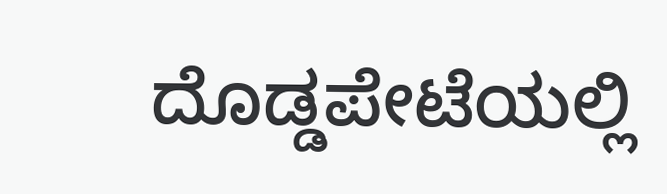ದೊಡ್ಡಪೇಟೆಯಲ್ಲಿ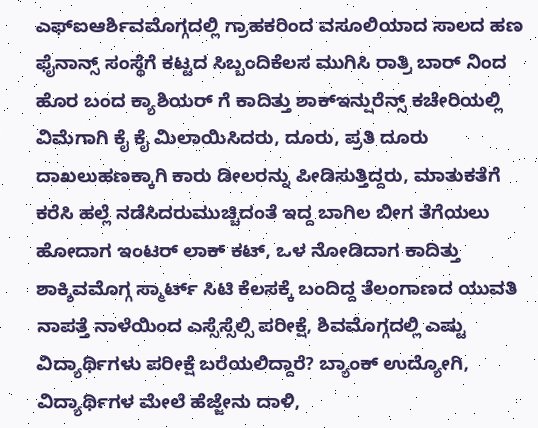ಎಫ್ಐಆರ್ಶಿವಮೊಗ್ಗದಲ್ಲಿ ಗ್ರಾಹಕರಿಂದ ವಸೂಲಿಯಾದ ಸಾಲದ ಹಣ ಫೈನಾನ್ಸ್ ಸಂಸ್ಥೆಗೆ ಕಟ್ಟದ ಸಿಬ್ಬಂದಿಕೆಲಸ ಮುಗಿಸಿ ರಾತ್ರಿ ಬಾರ್ ನಿಂದ ಹೊರ ಬಂದ ಕ್ಯಾಶಿಯರ್ ಗೆ ಕಾದಿತ್ತು ಶಾಕ್ಇನ್ಷುರೆನ್ಸ್ ಕಚೇರಿಯಲ್ಲಿ ವಿಮೆಗಾಗಿ ಕೈ ಕೈ ಮಿಲಾಯಿಸಿದರು, ದೂರು, ಪ್ರತಿ ದೂರು ದಾಖಲುಹಣಕ್ಕಾಗಿ ಕಾರು ಡೀಲರನ್ನು ಪೀಡಿಸುತ್ತಿದ್ದರು, ಮಾತುಕತೆಗೆ ಕರೆಸಿ ಹಲ್ಲೆ ನಡೆಸಿದರುಮುಚ್ಚಿದಂತೆ ಇದ್ದ ಬಾಗಿಲ ಬೀಗ ತೆಗೆಯಲು ಹೋದಾಗ ಇಂಟರ್ ಲಾಕ್ ಕಟ್, ಒಳ ನೋಡಿದಾಗ ಕಾದಿತ್ತು ಶಾಕ್ಶಿವಮೊಗ್ಗ ಸ್ಮಾರ್ಟ್ ಸಿಟಿ ಕೆಲಸಕ್ಕೆ ಬಂದಿದ್ದ ತೆಲಂಗಾಣದ ಯುವತಿ ನಾಪತ್ತೆ ನಾಳೆಯಿಂದ ಎಸ್ಸೆಸ್ಸೆಲ್ಸಿ ಪರೀಕ್ಷೆ, ಶಿವಮೊಗ್ಗದಲ್ಲಿ ಎಷ್ಟು ವಿದ್ಯಾರ್ಥಿಗಳು ಪರೀಕ್ಷೆ ಬರೆಯಲಿದ್ದಾರೆ? ಬ್ಯಾಂಕ್ ಉದ್ಯೋಗಿ, ವಿದ್ಯಾರ್ಥಿಗಳ ಮೇಲೆ ಹೆಜ್ಜೇನು ದಾಳಿ,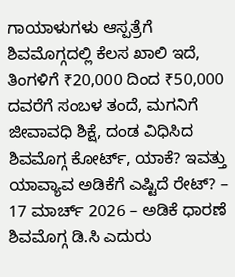ಗಾಯಾಳುಗಳು ಆಸ್ಪತ್ರೆಗೆ ಶಿವಮೊಗ್ಗದಲ್ಲಿ ಕೆಲಸ ಖಾಲಿ ಇದೆ, ತಿಂಗಳಿಗೆ ₹20,000 ದಿಂದ ₹50,000 ದವರೆಗೆ ಸಂಬಳ ತಂದೆ, ಮಗನಿಗೆ ಜೀವಾವಧಿ ಶಿಕ್ಷೆ, ದಂಡ ವಿಧಿಸಿದ ಶಿವಮೊಗ್ಗ ಕೋರ್ಟ್, ಯಾಕೆ? ಇವತ್ತು ಯಾವ್ಯಾವ ಅಡಿಕೆಗೆ ಎಷ್ಟಿದೆ ರೇಟ್? – 17 ಮಾರ್ಚ್ 2026 – ಅಡಿಕೆ ಧಾರಣೆ ಶಿವಮೊಗ್ಗ ಡಿ.ಸಿ ಎದುರು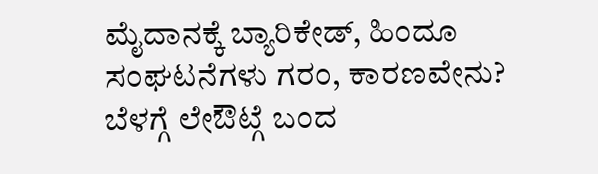ಮೈದಾನಕ್ಕೆ ಬ್ಯಾರಿಕೇಡ್, ಹಿಂದೂ ಸಂಘಟನೆಗಳು ಗರಂ, ಕಾರಣವೇನು? ಬೆಳಗ್ಗೆ ಲೇಔಟ್ಗೆ ಬಂದ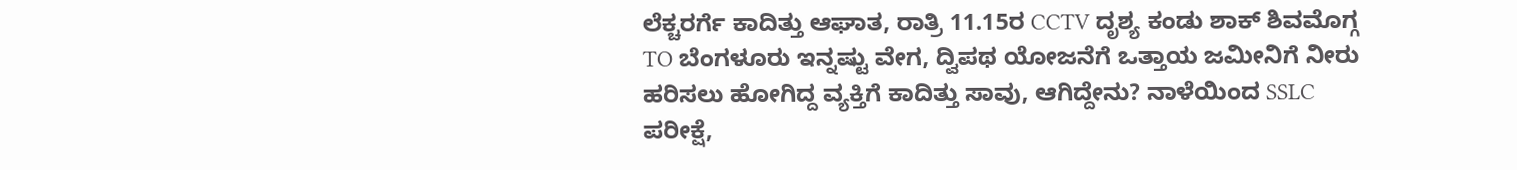ಲೆಕ್ಚರರ್ಗೆ ಕಾದಿತ್ತು ಆಘಾತ, ರಾತ್ರಿ 11.15ರ CCTV ದೃಶ್ಯ ಕಂಡು ಶಾಕ್ ಶಿವಮೊಗ್ಗ TO ಬೆಂಗಳೂರು ಇನ್ನಷ್ಟು ವೇಗ, ದ್ವಿಪಥ ಯೋಜನೆಗೆ ಒತ್ತಾಯ ಜಮೀನಿಗೆ ನೀರು ಹರಿಸಲು ಹೋಗಿದ್ದ ವ್ಯಕ್ತಿಗೆ ಕಾದಿತ್ತು ಸಾವು, ಆಗಿದ್ದೇನು? ನಾಳೆಯಿಂದ SSLC ಪರೀಕ್ಷೆ,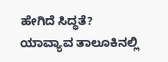ಹೇಗಿದೆ ಸಿದ್ಧತೆ? ಯಾವ್ಯಾವ ತಾಲೂಕಿನಲ್ಲಿ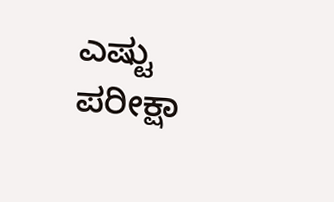ಎಷ್ಟು ಪರೀಕ್ಷಾ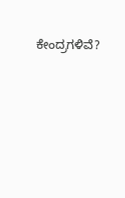ಕೇಂದ್ರಗಳಿವೆ?